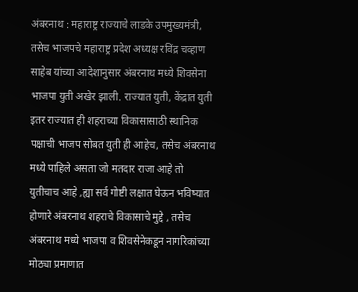अंबरनाथ : महाराष्ट्र राज्याचे लाडके उपमुख्यमंत्री, तसेच भाजपचे महाराष्ट्र प्रदेश अध्यक्ष रविंद्र चव्हाण साहेब यांच्या आदेशानुसार अंबरनाथ मध्ये शिवसेना भाजपा युती अखेर झाली. राज्यात युती, केंद्रात युती इतर राज्यात ही शहराच्या विकासासाठी स्थानिक पक्षाची भाजप सोबत युती ही आहेच, तसेच अंबरनाथ मध्ये पाहिले असता जो मतदार राजा आहे तो युतीचाच आहे ,ह्या सर्व गोष्टी लक्षात घेऊन भविष्यात होणारे अंबरनाथ शहराचे विकासाचे मुद्दे , तसेच अंबरनाथ मध्ये भाजपा व शिवसेनेकडून नागरिकांच्या मोठ्या प्रमाणात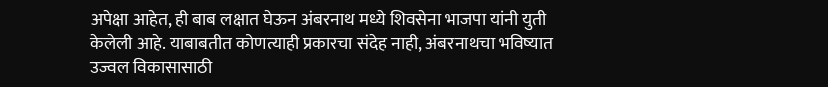अपेक्षा आहेत, ही बाब लक्षात घेऊन अंबरनाथ मध्ये शिवसेना भाजपा यांनी युती केलेली आहे. याबाबतीत कोणत्याही प्रकारचा संदेह नाही, अंबरनाथचा भविष्यात उज्वल विकासासाठी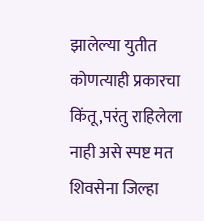झालेल्या युतीत कोणत्याही प्रकारचा किंतू,परंतु राहिलेला नाही असे स्पष्ट मत शिवसेना जिल्हा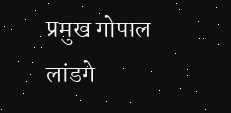प्रमुख गोपाल लांडगे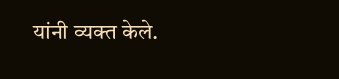यांनी व्यक्त केले.